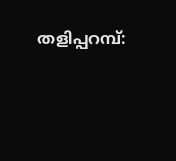തളിപ്പറമ്പ്: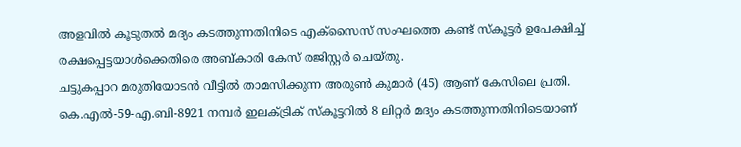അളവിൽ കൂടുതൽ മദ്യം കടത്തുന്നതിനിടെ എക്സൈസ് സംഘത്തെ കണ്ട് സ്കൂട്ടർ ഉപേക്ഷിച്ച് രക്ഷപ്പെട്ടയാൾക്കെതിരെ അബ്കാരി കേസ് രജിസ്റ്റർ ചെയ്തു.
ചട്ടുകപ്പാറ മരുതിയോടൻ വീട്ടിൽ താമസിക്കുന്ന അരുൺ കുമാർ (45) ആണ് കേസിലെ പ്രതി. കെ.എൽ-59-എ.ബി-8921 നമ്പർ ഇലക്ട്രിക് സ്കൂട്ടറിൽ 8 ലിറ്റർ മദ്യം കടത്തുന്നതിനിടെയാണ്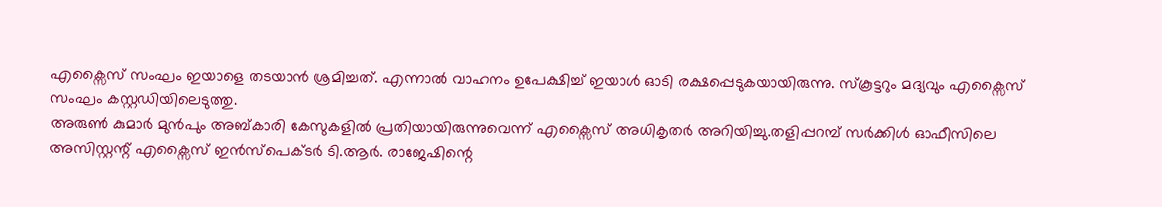എക്സൈസ് സംഘം ഇയാളെ തടയാൻ ശ്രമിച്ചത്. എന്നാൽ വാഹനം ഉപേക്ഷിച്ച് ഇയാൾ ഓടി രക്ഷപ്പെടുകയായിരുന്നു. സ്കൂട്ടറും മദ്യവും എക്സൈസ് സംഘം കസ്റ്റഡിയിലെടുത്തു.
അരുൺ കുമാർ മുൻപും അബ്കാരി കേസുകളിൽ പ്രതിയായിരുന്നുവെന്ന് എക്സൈസ് അധികൃതർ അറിയിച്ചു.തളിപ്പറമ്പ് സർക്കിൾ ഓഫീസിലെ അസിസ്റ്റന്റ് എക്സൈസ് ഇൻസ്പെക്ടർ ടി.ആർ. രാജേഷിന്റെ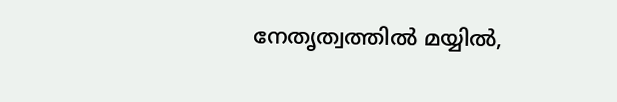നേതൃത്വത്തിൽ മയ്യിൽ,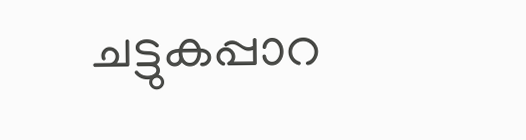ചട്ടുകപ്പാറ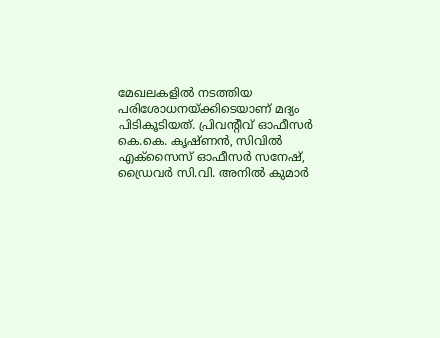മേഖലകളിൽ നടത്തിയ പരിശോധനയ്ക്കിടെയാണ് മദ്യം പിടികൂടിയത്. പ്രിവന്റീവ് ഓഫീസർ കെ.കെ. കൃഷ്ണൻ, സിവിൽ എക്സൈസ് ഓഫീസർ സനേഷ്, ഡ്രൈവർ സി.വി. അനിൽ കുമാർ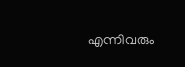എന്നിവരും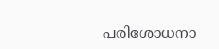പരിശോധനാ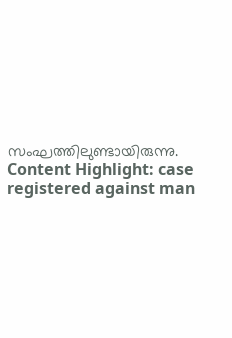സംഘത്തിലുണ്ടായിരുന്നു.
Content Highlight: case registered against man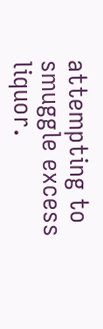attempting to smuggle excess liquor.